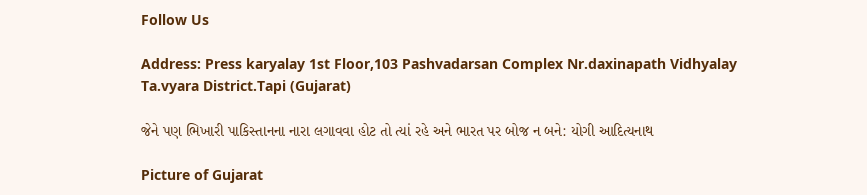Follow Us

Address: Press karyalay 1st Floor,103 Pashvadarsan Complex Nr.daxinapath Vidhyalay Ta.vyara District.Tapi (Gujarat)

જેને પણ ભિખારી પાકિસ્તાનના નારા લગાવવા હોટ તો ત્યાં રહે અને ભારત પર બોજ ન બને: યોગી આદિત્યનાથ

Picture of Gujarat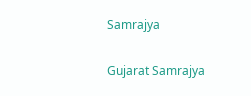Samrajya

Gujarat Samrajya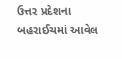ઉત્તર પ્રદેશના બહરાઈચમાં આવેલ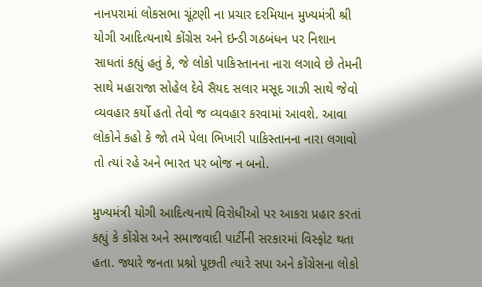નાનપરામાં લોકસભા ચૂંટણી ના પ્રચાર દરમિયાન મુખ્યમંત્રી શ્રી યોગી આદિત્યનાથે કોંગ્રેસ અને ઇન્ડી ગઠબંધન પર નિશાન સાધતાં કહ્યું હતું કે, જે લોકો પાકિસ્તાનના નારા લગાવે છે તેમની સાથે મહારાજા સોહેલ દેવે સૈયદ સલાર મસૂદ ગાઝી સાથે જેવો વ્યવહાર કર્યો હતો તેવો જ વ્યવહાર કરવામાં આવશે. આવા લોકોને કહો કે જો તમે પેલા ભિખારી પાકિસ્તાનના નારા લગાવો તો ત્યાં રહે અને ભારત પર બોજ ન બનો.

મુખ્યમંત્રી યોગી આદિત્યનાથે વિરોધીઓ પર આકરા પ્રહાર કરતાં કહ્યું કે કોંગ્રેસ અને સમાજવાદી પાર્ટીની સરકારમાં વિસ્ફોટ થતા હતા. જ્યારે જનતા પ્રશ્નો પૂછતી ત્યારે સપા અને કોંગ્રેસના લોકો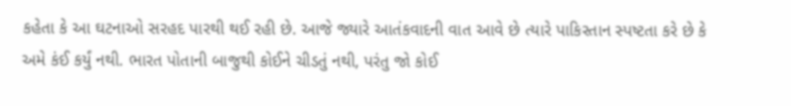કહેતા કે આ ઘટનાઓ સરહદ પારથી થઈ રહી છે. આજે જ્યારે આતંકવાદની વાત આવે છે ત્યારે પાકિસ્તાન સ્પષ્ટતા કરે છે કે અમે કંઈ કર્યું નથી. ભારત પોતાની બાજુથી કોઈને ચીડતું નથી, પરંતુ જો કોઈ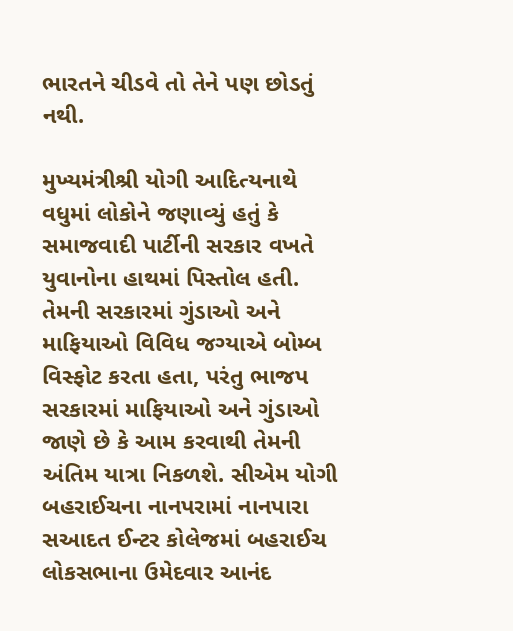ભારતને ચીડવે તો તેને પણ છોડતું નથી.

મુખ્યમંત્રીશ્રી યોગી આદિત્યનાથે વધુમાં લોકોને જણાવ્યું હતું કે સમાજવાદી પાર્ટીની સરકાર વખતે યુવાનોના હાથમાં પિસ્તોલ હતી. તેમની સરકારમાં ગુંડાઓ અને માફિયાઓ વિવિધ જગ્યાએ બોમ્બ વિસ્ફોટ કરતા હતા, પરંતુ ભાજપ સરકારમાં માફિયાઓ અને ગુંડાઓ જાણે છે કે આમ કરવાથી તેમની અંતિમ યાત્રા નિકળશે. સીએમ યોગી બહરાઈચના નાનપરામાં નાનપારા સઆદત ઈન્ટર કોલેજમાં બહરાઈચ લોકસભાના ઉમેદવાર આનંદ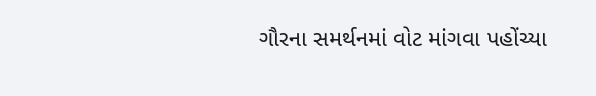ગૌરના સમર્થનમાં વોટ માંગવા પહોંચ્યા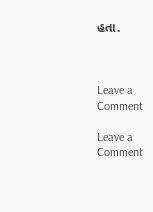હતા.



Leave a Comment

Leave a Comment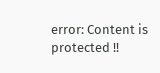error: Content is protected !!